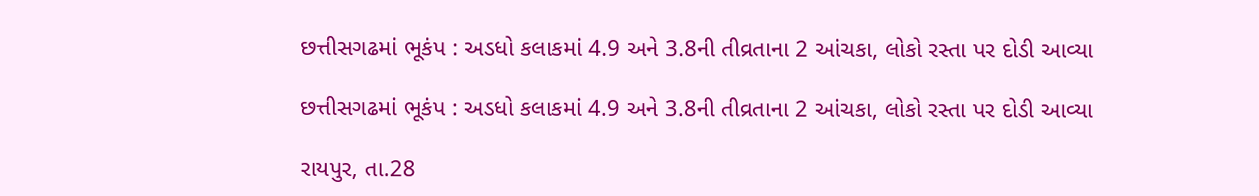છત્તીસગઢમાં ભૂકંપ : અડધો કલાકમાં 4.9 અને 3.8ની તીવ્રતાના 2 આંચકા, લોકો રસ્તા પર દોડી આવ્યા

છત્તીસગઢમાં ભૂકંપ : અડધો કલાકમાં 4.9 અને 3.8ની તીવ્રતાના 2 આંચકા, લોકો રસ્તા પર દોડી આવ્યા

રાયપુર, તા.28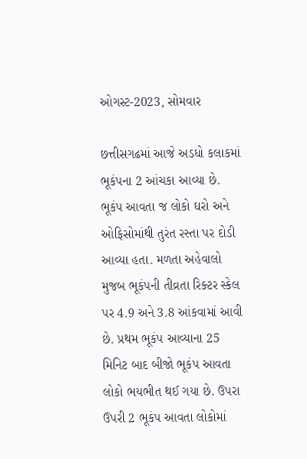ઓગસ્ટ-2023, સોમવાર

છત્તીસગઢમાં આજે અડધો કલાકમાં ભૂકંપના 2 આંચકા આવ્યા છે. ભૂકંપ આવતા જ લોકો ઘરો અને ઓફિસોમાંથી તુરંત રસ્તા પર દોડી આવ્યા હતા. મળતા અહેવાલો મુજબ ભૂકંપની તીવ્રતા રિક્ટર સ્કેલ પર 4.9 અને 3.8 આંકવામાં આવી છે. પ્રથમ ભૂકંપ આવ્યાના 25 મિનિટ બાદ બીજો ભૂકંપ આવતા લોકો ભયભીત થઈ ગયા છે. ઉપરા ઉપરી 2 ભૂકંપ આવતા લોકોમાં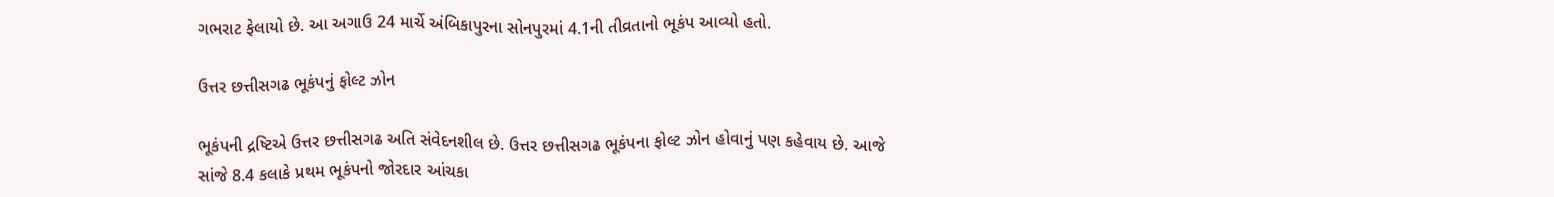ગભરાટ ફેલાયો છે. આ અગાઉ 24 માર્ચે અંબિકાપુરના સોનપુરમાં 4.1ની તીવ્રતાનો ભૂકંપ આવ્યો હતો.

ઉત્તર છત્તીસગઢ ભૂકંપનું ફોલ્ટ ઝોન

ભૂકંપની દ્રષ્ટિએ ઉત્તર છત્તીસગઢ અતિ સંવેદનશીલ છે. ઉત્તર છત્તીસગઢ ભૂકંપના ફોલ્ટ ઝોન હોવાનું પણ કહેવાય છે. આજે સાંજે 8.4 કલાકે પ્રથમ ભૂકંપનો જોરદાર આંચકા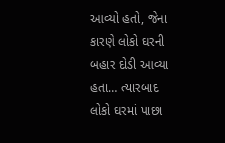આવ્યો હતો, જેના કારણે લોકો ઘરની બહાર દોડી આવ્યા હતા… ત્યારબાદ લોકો ઘરમાં પાછા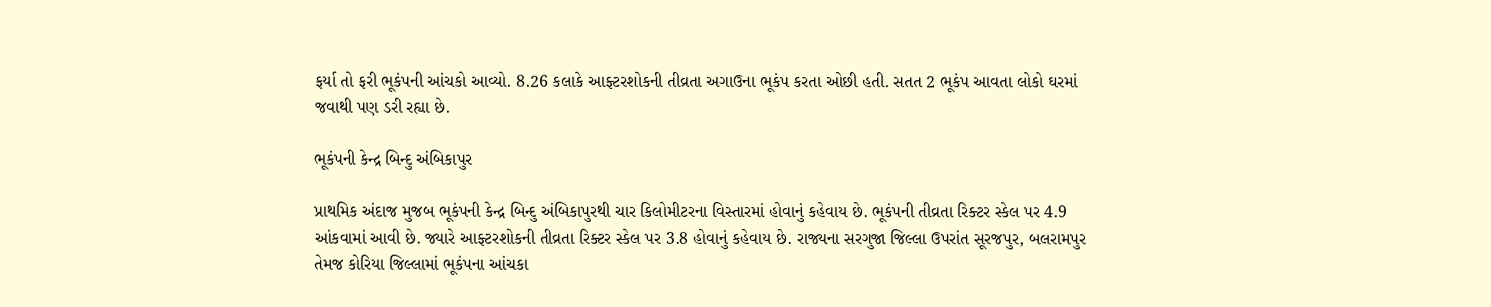ફર્યા તો ફરી ભૂકંપની આંચકો આવ્યો. 8.26 કલાકે આફ્ટરશોકની તીવ્રતા અગાઉના ભૂકંપ કરતા ઓછી હતી. સતત 2 ભૂકંપ આવતા લોકો ઘરમાં જવાથી પણ ડરી રહ્યા છે.

ભૂકંપની કેન્દ્ર બિન્દુ અંબિકાપુર

પ્રાથમિક અંદાજ મુજબ ભૂકંપની કેન્દ્ર બિન્દુ અંબિકાપુરથી ચાર કિલોમીટરના વિસ્તારમાં હોવાનું કહેવાય છે. ભૂકંપની તીવ્રતા રિક્ટર સ્કેલ પર 4.9 આંકવામાં આવી છે. જ્યારે આફ્ટરશોકની તીવ્રતા રિક્ટર સ્કેલ પર 3.8 હોવાનું કહેવાય છે. રાજ્યના સરગુજા જિલ્લા ઉપરાંત સૂરજપુર, બલરામપુર તેમજ કોરિયા જિલ્લામાં ભૂકંપના આંચકા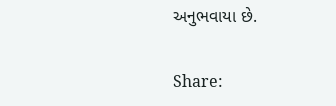અનુભવાયા છે.

Share: